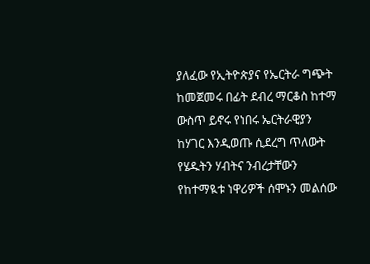ያለፈው የኢትዮጵያና የኤርትራ ግጭት ከመጀመሩ በፊት ደብረ ማርቆስ ከተማ ውስጥ ይኖሩ የነበሩ ኤርትራዊያን ከሃገር እንዲወጡ ሲደረግ ጥለውት የሄዱትን ሃብትና ንብረታቸውን የከተማዪቱ ነዋሪዎች ሰሞኑን መልሰው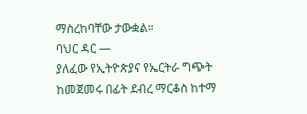ማስረከባቸው ታውቋል።
ባህር ዳር —
ያለፈው የኢትዮጵያና የኤርትራ ግጭት ከመጀመሩ በፊት ደብረ ማርቆስ ከተማ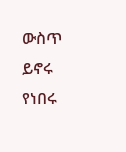ውስጥ ይኖሩ የነበሩ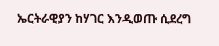ኤርትራዊያን ከሃገር እንዲወጡ ሲደረግ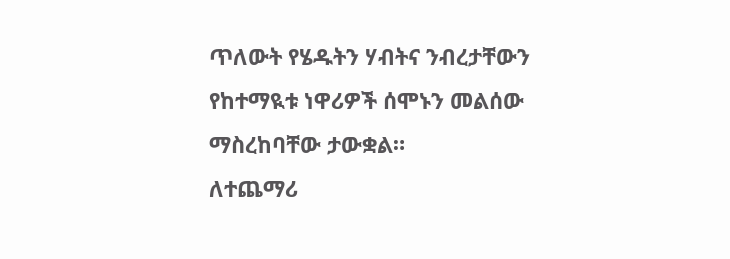ጥለውት የሄዱትን ሃብትና ንብረታቸውን የከተማዪቱ ነዋሪዎች ሰሞኑን መልሰው ማስረከባቸው ታውቋል።
ለተጨማሪ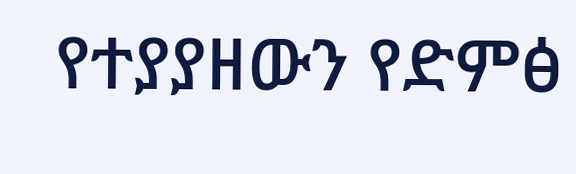የተያያዘውን የድምፅ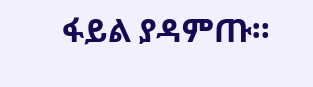ፋይል ያዳምጡ።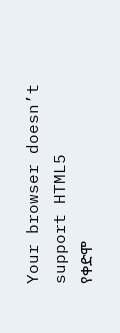Your browser doesn’t support HTML5
የቀድሞ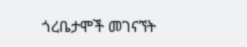ጎረቤታሞች መገናኘት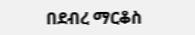በደብረ ማርቆስ